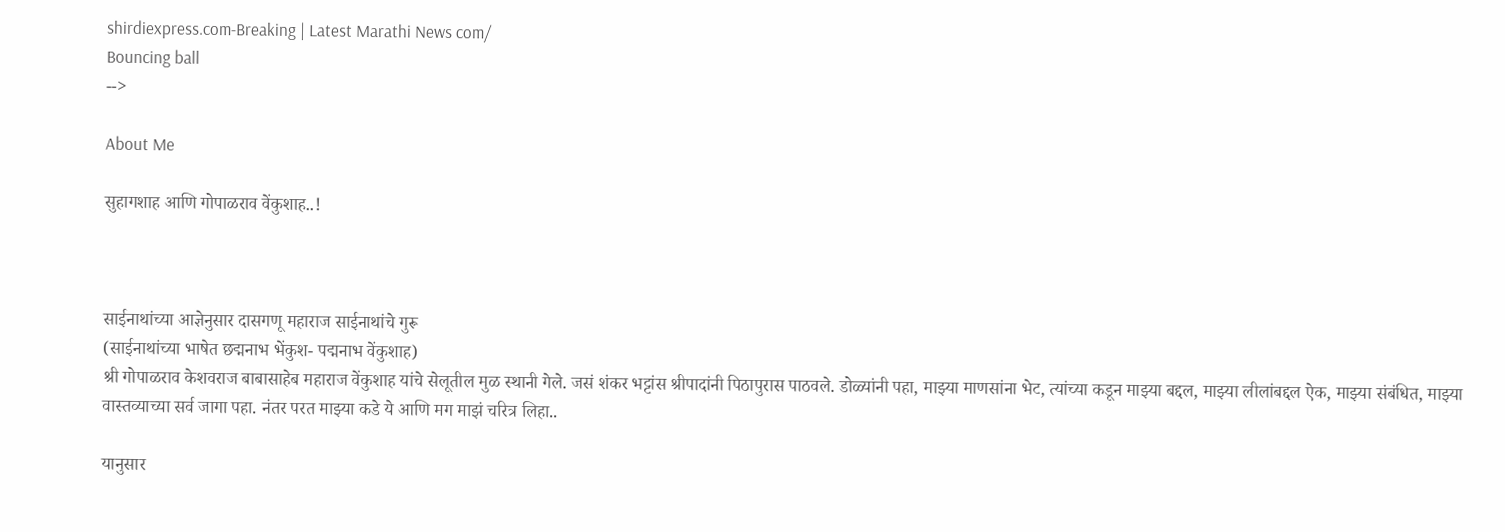shirdiexpress.com-Breaking | Latest Marathi News com/
Bouncing ball
-->

About Me

सुहागशाह आणि गोपाळराव वेंकुशाह..!



साईनाथांच्या आज्ञेनुसार दासगणू महाराज साईनाथांचे गुरू
(साईनाथांच्या भाषेत छद्मनाभ भेंकुश- पद्मनाभ वेंकुशाह)
श्री गोपाळराव केशवराज बाबासाहेब महाराज वेंकुशाह यांचे सेलूतील मुळ स्थानी गेले. जसं शंकर भट्टांस श्रीपादांनी पिठापुरास पाठवले. डोळ्यांनी पहा, माझ्या माणसांना भेट, त्यांच्या कडून माझ्या बद्दल, माझ्या लीलांबद्दल ऐक, माझ्या संबंधित, माझ्या वास्तव्याच्या सर्व जागा पहा. नंतर परत माझ्या कडे ये आणि मग माझं चरित्र लिहा..

यानुसार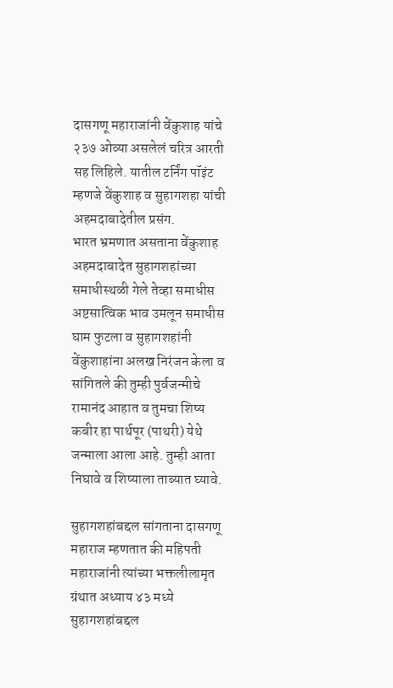दासगणू महाराजांनी वेंकुशाह यांचे २३७ ओव्या असलेलं चरित्र आरती सह लिहिले. यातील टर्निंग पॉइंट म्हणजे वेंकुशाह व सुहागशहा यांची अहमदाबादेतील प्रसंग.
भारत भ्रमणात असताना वेंकुशाह अहमदाबादेत सुहागशहांच्या समाधीस्थळी गेले तेव्हा समाधीस अष्टसात्विक भाव उमलून समाधीस घाम फुटला व सुहागशहांनी वेंकुशाहांना अलख निरंजन केला व सांगितले की तुम्ही पुर्वजन्मीचे रामानंद आहात व तुमचा शिष्य कबीर हा पार्थपूर (पाथरी) येथे जन्माला आला आहे. तुम्ही आता निघावे व शिष्याला ताब्यात घ्यावे.

सुहागशहांबद्दल सांगताना दासगणू महाराज म्हणतात की महिपती महाराजांनी त्यांच्या भक्तलीलामृत ग्रंथात अध्याय ४३ मध्ये सुहागशहांबद्दल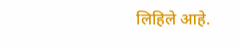लिहिले आहे.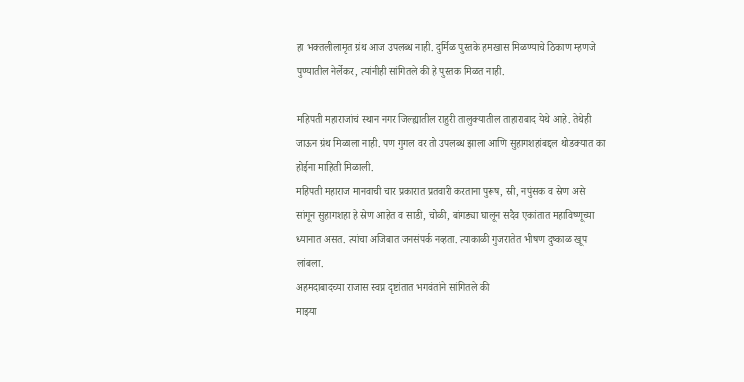हा भक्तलीलामृत ग्रंथ आज उपलब्ध नाही. दुर्मिळ पुस्तके हमखास मिळण्याचे ठिकाण म्हणजे पुण्यातील नेर्लेकर, त्यांनीही सांगितले की हे पुस्तक मिळत नाही.

महिपती महाराजांचं स्थान नगर जिल्ह्यातील राहुरी तालुक्यातील ताहाराबाद येथे आहे. तेथेही जाऊन ग्रंथ मिळाला नाही. पण गुगल वर तो उपलब्ध झाला आणि सुहागशहांबद्दल थोडक्यात का होईना माहिती मिळाली.
महिपती महाराज मानवाची चार प्रकारात प्रतवारी करताना पुरूष, स्री, नपुंसक व स्रेण असे सांगून सुहागशहा हे स्रेण आहेत व साडी, चोळी, बांगड्या घालून सदैव एकांतात महाविष्णूच्या ध्यानात असत. त्यांचा अजिबात जनसंपर्क नव्हता. त्याकाळी गुजरातेत भीषण दुष्काळ खूप लांबला.
अहमदाबादच्या राजास स्वप्न दृष्टांतात भगवंतांने सांगितले की
माझ्या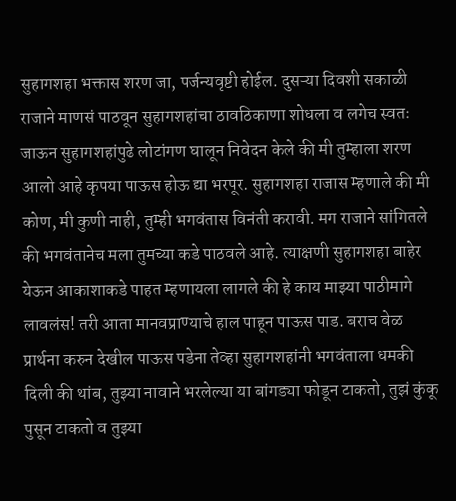सुहागशहा भक्तास शरण जा, पर्जन्यवृष्टी होईल. दुसऱ्या दिवशी सकाळी राजाने माणसं पाठवून सुहागशहांचा ठावठिकाणा शोधला व लगेच स्वतः जाऊन सुहागशहांपुढे लोटांगण घालून निवेदन केले की मी तुम्हाला शरण आलो आहे कृपया पाऊस होऊ द्या भरपूर. सुहागशहा राजास म्हणाले की मी कोण, मी कुणी नाही, तुम्ही भगवंतास विनंती करावी. मग राजाने सांगितले की भगवंतानेच मला तुमच्या कडे पाठवले आहे. त्याक्षणी सुहागशहा बाहेर येऊन आकाशाकडे पाहत म्हणायला लागले की हे काय माझ्या पाठीमागे लावलंस! तरी आता मानवप्राण्याचे हाल पाहून पाऊस पाड. बराच वेळ प्रार्थना करुन देखील पाऊस पडेना तेव्हा सुहागशहांनी भगवंताला धमकी दिली की थांब, तुझ्या नावाने भरलेल्या या बांगड्या फोडून टाकतो, तुझं कुंकू पुसून टाकतो व तुझ्या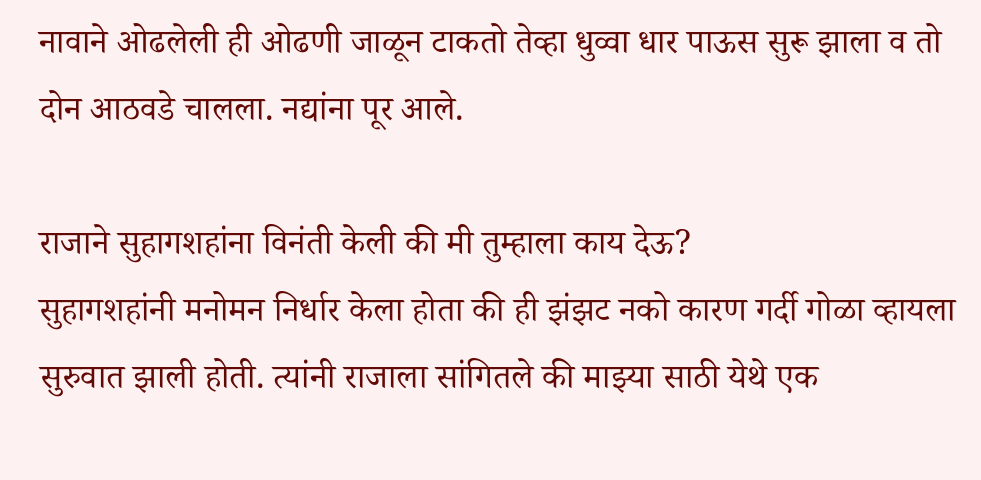नावाने ओढलेली ही ओढणी जाळून टाकतो तेव्हा धुव्वा धार पाऊस सुरू झाला व तो दोन आठवडे चालला. नद्यांना पूर आले.

राजाने सुहागशहांना विनंती केली की मी तुम्हाला काय देऊ?
सुहागशहांनी मनोमन निर्धार केला होता की ही झंझट नको कारण गर्दी गोळा व्हायला सुरुवात झाली होती. त्यांनी राजाला सांगितले की माझ्या साठी येथे एक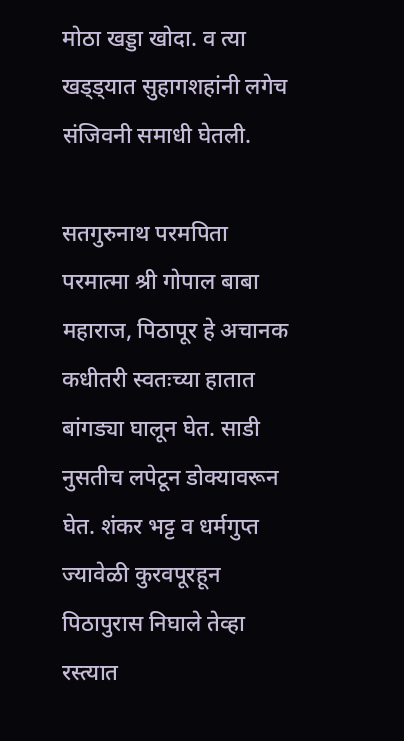मोठा खड्डा खोदा. व त्या खड्ड्यात सुहागशहांनी लगेच संजिवनी समाधी घेतली.

सतगुरुनाथ परमपिता परमात्मा श्री गोपाल बाबा महाराज, पिठापूर हे अचानक कधीतरी स्वतःच्या हातात बांगड्या घालून घेत. साडी नुसतीच लपेटून डोक्यावरून घेत. शंकर भट्ट व धर्मगुप्त ज्यावेळी कुरवपूरहून पिठापुरास निघाले तेव्हा रस्त्यात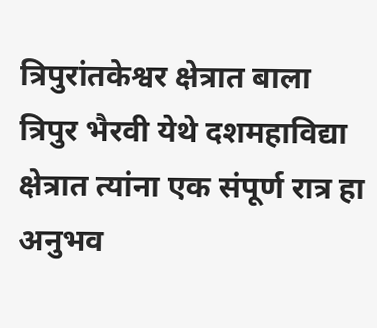त्रिपुरांतकेश्वर क्षेत्रात बाला त्रिपुर भैरवी येथे दशमहाविद्या क्षेत्रात त्यांना एक संपूर्ण रात्र हा अनुभव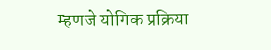म्हणजे योगिक प्रक्रिया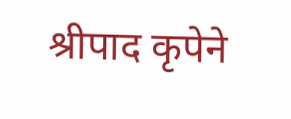श्रीपाद कृपेने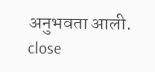अनुभवता आली.
close